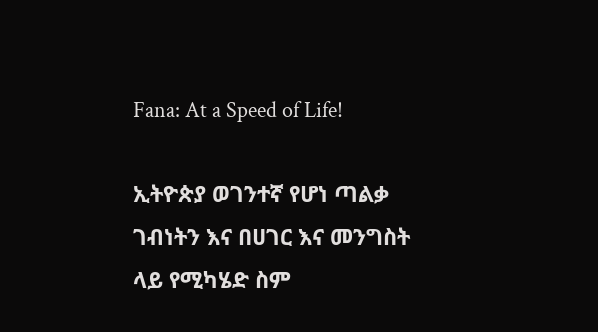Fana: At a Speed of Life!

ኢትዮጵያ ወገንተኛ የሆነ ጣልቃ ገብነትን እና በሀገር እና መንግስት ላይ የሚካሄድ ስም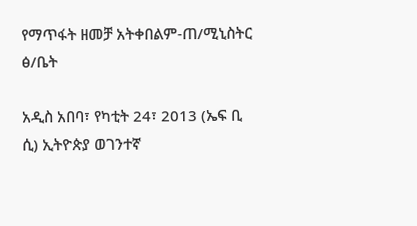የማጥፋት ዘመቻ አትቀበልም-ጠ/ሚኒስትር ፅ/ቤት

አዲስ አበባ፣ የካቲት 24፣ 2013 (ኤፍ ቢ ሲ) ኢትዮጵያ ወገንተኛ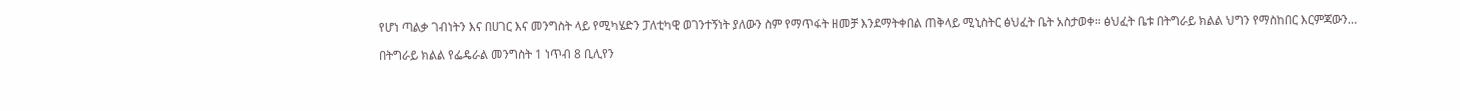የሆነ ጣልቃ ገብነትን እና በሀገር እና መንግስት ላይ የሚካሄድን ፓለቲካዊ ወገንተኝነት ያለውን ስም የማጥፋት ዘመቻ እንደማትቀበል ጠቅላይ ሚኒስትር ፅህፈት ቤት አስታወቀ። ፅህፈት ቤቱ በትግራይ ክልል ህግን የማስከበር እርምጃውን…

በትግራይ ክልል የፌዴራል መንግስት 1 ነጥብ 8 ቢሊየን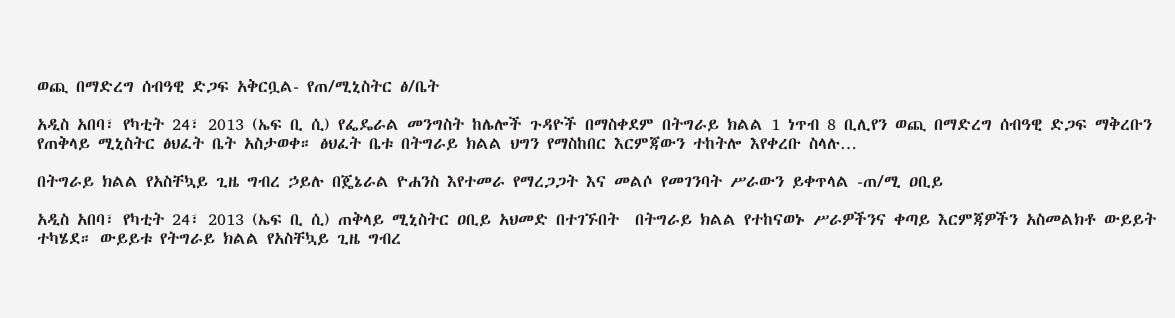ወጪ በማድረግ ሰብዓዊ ድጋፍ አቅርቧል- የጠ/ሚኒስትር ፅ/ቤት

አዲስ አበባ፣ የካቲት 24፣ 2013 (ኤፍ ቢ ሲ) የፌዴራል መንግስት ከሌሎች ጉዳዮች በማስቀደም በትግራይ ክልል 1 ነጥብ 8 ቢሊየን ወጪ በማድረግ ሰብዓዊ ድጋፍ ማቅረቡን የጠቅላይ ሚኒስትር ፅህፈት ቤት አስታወቀ። ፅህፈት ቤቱ በትግራይ ክልል ህግን የማስከበር እርምጃውን ተከትሎ እየቀረቡ ስላሉ…

በትግራይ ክልል የአስቸኳይ ጊዜ ግብረ ኃይሉ በጄኔራል ዮሐንስ እየተመራ የማረጋጋት እና መልሶ የመገንባት ሥራውን ይቀጥላል -ጠ/ሚ ዐቢይ

አዲስ አበባ፣ የካቲት 24፣ 2013 (ኤፍ ቢ ሲ) ጠቅላይ ሚኒስትር ዐቢይ አህመድ በተገኙበት  በትግራይ ክልል የተከናወኑ ሥራዎችንና ቀጣይ እርምጃዎችን አስመልክቶ ውይይት ተካሄደ። ውይይቱ የትግራይ ክልል የአስቸኳይ ጊዜ ግብረ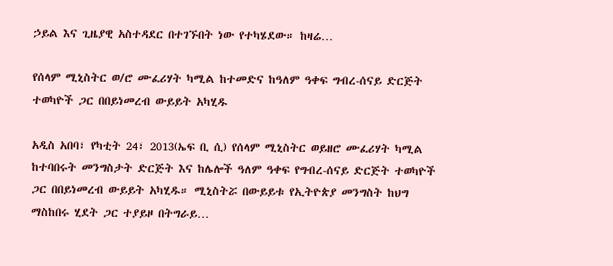ኃይል እና ጊዜያዊ አስተዳደር በተገኙበት ነው የተካሄደው። ከዛሬ…

የሰላም ሚኒስትር ወ/ሮ ሙፈሪሃት ካሚል ከተመድና ከዓለም ዓቀፍ ግብረ-ሰናይ ድርጅት ተወካዮች ጋር በበይነመረብ ውይይት አካሂዱ

አዲስ አበባ፣ የካቲት 24፣ 2013(ኤፍ ቢ ሲ) የሰላም ሚኒስትር ወይዘሮ ሙፈሪሃት ካሚል ከተባበሩት መንግስታት ድርጅት እና ከሌሎች ዓለም ዓቀፍ የግብረ-ሰናይ ድርጅት ተወካዮች ጋር በበይነመረብ ውይይት አካሂዱ። ሚኒስትሯ በውይይቱ የኢትዮጵያ መንግስት ከህግ ማስከበሩ ሂደት ጋር ተያይዞ በትግራይ…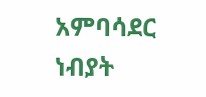አምባሳደር ነብያት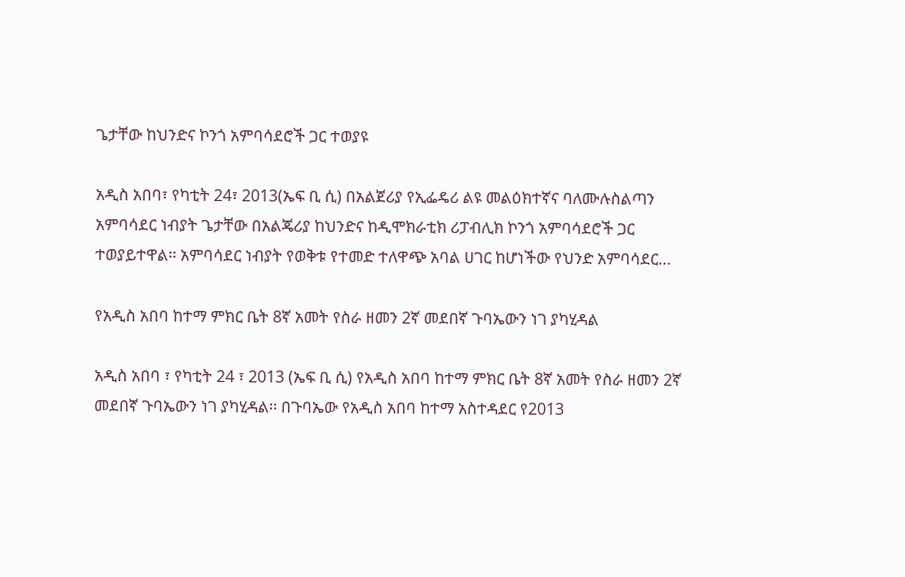ጌታቸው ከህንድና ኮንጎ አምባሳደሮች ጋር ተወያዩ

አዲስ አበባ፣ የካቲት 24፣ 2013(ኤፍ ቢ ሲ) በአልጀሪያ የኢፌዴሪ ልዩ መልዕክተኛና ባለሙሉስልጣን አምባሳደር ነብያት ጌታቸው በአልጄሪያ ከህንድና ከዲሞክራቲክ ሪፓብሊክ ኮንጎ አምባሳደሮች ጋር ተወያይተዋል፡፡ አምባሳደር ነብያት የወቅቱ የተመድ ተለዋጭ አባል ሀገር ከሆነችው የህንድ አምባሳደር…

የአዲስ አበባ ከተማ ምክር ቤት 8ኛ አመት የስራ ዘመን 2ኛ መደበኛ ጉባኤውን ነገ ያካሂዳል

አዲስ አበባ ፣ የካቲት 24 ፣ 2013 (ኤፍ ቢ ሲ) የአዲስ አበባ ከተማ ምክር ቤት 8ኛ አመት የስራ ዘመን 2ኛ መደበኛ ጉባኤውን ነገ ያካሂዳል፡፡ በጉባኤው የአዲስ አበባ ከተማ አስተዳደር የ2013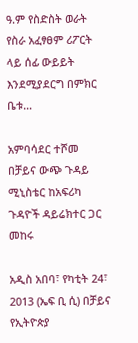ዓ.ም የስድስት ወራት የስራ አፈፃፀም ሪፖርት ላይ ሰፊ ውይይት እንደሚያደርግ በምክር ቤቱ…

አምባሳደር ተሾመ በቻይና ውጭ ጉዳይ ሚኒስቴር ከአፍሪካ ጉዳዮች ዳይሬክተር ጋር መከሩ

አዲስ አበባ፣ የካቲት 24፣ 2013 (ኤፍ ቢ ሲ) በቻይና የኢትዮጵያ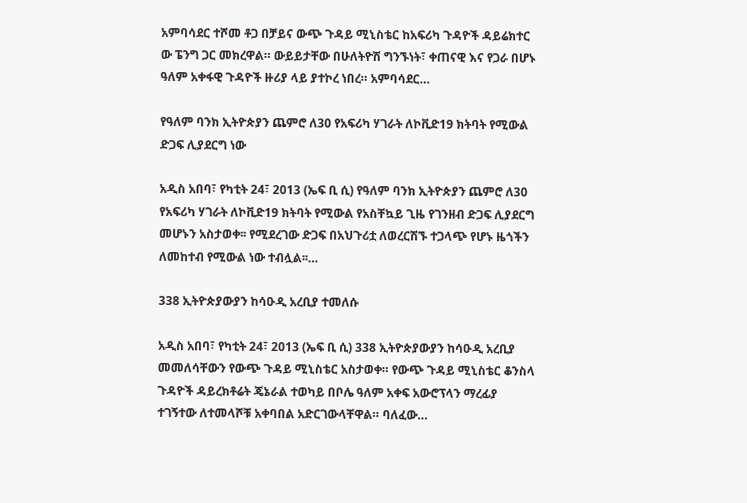አምባሳደር ተሾመ ቶጋ በቻይና ውጭ ጉዳይ ሚኒስቴር ከአፍሪካ ጉዳዮች ዳይሬክተር ው ፔንግ ጋር መክረዋል። ውይይታቸው በሁለትዮሽ ግንኙነት፣ ቀጠናዊ እና የጋራ በሆኑ ዓለም አቀፋዊ ጉዳዮች ዙሪያ ላይ ያተኮረ ነበረ። አምባሳደር…

የዓለም ባንክ ኢትዮጵያን ጨምሮ ለ30 የአፍሪካ ሃገራት ለኮቪድ19 ክትባት የሚውል ድጋፍ ሊያደርግ ነው

አዲስ አበባ፣ የካቲት 24፣ 2013 (ኤፍ ቢ ሲ) የዓለም ባንክ ኢትዮጵያን ጨምሮ ለ30 የአፍሪካ ሃገራት ለኮቪድ19 ክትባት የሚውል የአስቸኳይ ጊዜ የገንዘብ ድጋፍ ሊያደርግ መሆኑን አስታወቀ፡፡ የሚደረገው ድጋፍ በአህጉሪቷ ለወረርሽኙ ተጋላጭ የሆኑ ዜጎችን ለመከተብ የሚውል ነው ተብሏል፡፡…

338 ኢትዮጵያውያን ከሳዑዲ አረቢያ ተመለሱ

አዲስ አበባ፣ የካቲት 24፣ 2013 (ኤፍ ቢ ሲ) 338 ኢትዮጵያውያን ከሳዑዲ አረቢያ መመለሳቸውን የውጭ ጉዳይ ሚኒስቴር አስታወቀ። የውጭ ጉዳይ ሚኒስቴር ቆንስላ ጉዳዮች ዳይረክቶሬት ጄኔራል ተወካይ በቦሌ ዓለም አቀፍ አውሮፕላን ማረፊያ ተገኝተው ለተመላሾቹ አቀባበል አድርገውላቸዋል። ባለፈው…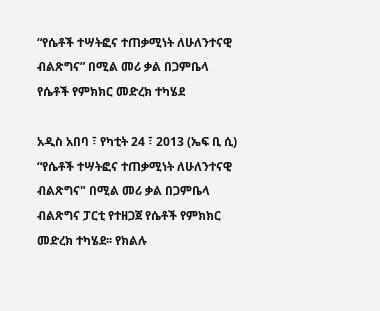“የሴቶች ተሣትፎና ተጠቃሚነት ለሁለንተናዊ ብልጽግና” በሚል መሪ ቃል በጋምቤላ የሴቶች የምክክር መድረክ ተካሄደ

አዲስ አበባ ፣ የካቲት 24 ፣ 2013 (ኤፍ ቢ ሲ) “የሴቶች ተሣትፎና ተጠቃሚነት ለሁለንተናዊ ብልጽግና" በሚል መሪ ቃል በጋምቤላ ብልጽግና ፓርቲ የተዘጋጀ የሴቶች የምክክር መድረክ ተካሄደ፡፡ የክልሉ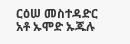ርዕሠ መስተዳድር አቶ ኡሞድ ኡጁሉ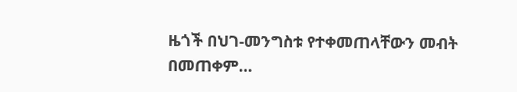ዜጎች በህገ-መንግስቱ የተቀመጠላቸውን መብት በመጠቀም…